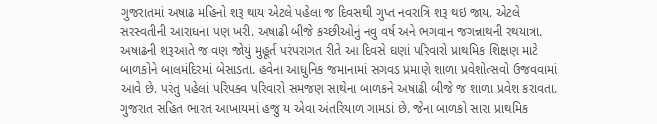ગુજરાતમાં અષાઢ મહિનો શરૂ થાય એટલે પહેલા જ દિવસથી ગુપ્ત નવરાત્રિ શરૂ થઇ જાય. એટલે સરસ્વતીની આરાધના પણ ખરી. અષાઢી બીજે કચ્છીઓનું નવુ વર્ષ અને ભગવાન જગન્નાથની રથયાત્રા. અષાઢની શરૂઆતે જ વણ જોયું મુહૂર્ત પરંપરાગત રીતે આ દિવસે ઘણાં પરિવારો પ્રાથમિક શિક્ષણ માટે બાળકોને બાલમંદિરમાં બેસાડતા. હવેના આધુનિક જમાનામાં સગવડ પ્રમાણે શાળા પ્રવેશોત્સવો ઉજવવામાં આવે છે. પરંતુ પહેલાં પરિપક્વ પરિવારો સમજણ સાથેના બાળકને અષાઢી બીજે જ શાળા પ્રવેશ કરાવતા. ગુજરાત સહિત ભારત આખાયમાં હજુ ય એવા અંતરિયાળ ગામડાં છે. જેના બાળકો સારા પ્રાથમિક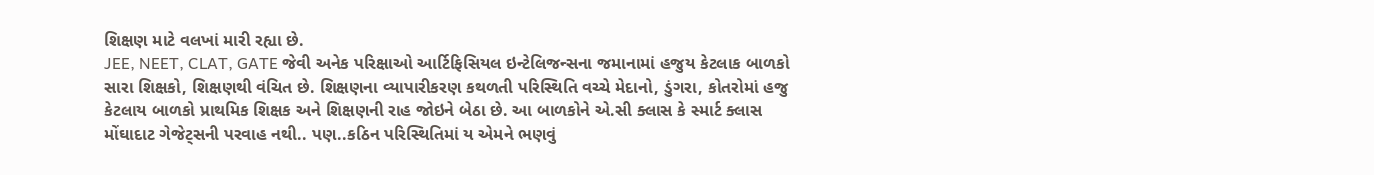શિક્ષણ માટે વલખાં મારી રહ્યા છે.
JEE, NEET, CLAT, GATE જેવી અનેક પરિક્ષાઓ આર્ટિફિસિયલ ઇન્ટેલિજન્સના જમાનામાં હજુય કેટલાક બાળકો સારા શિક્ષકો, શિક્ષણથી વંચિત છે. શિક્ષણના વ્યાપારીકરણ કથળતી પરિસ્થિતિ વચ્ચે મેદાનો, ડુંગરા, કોતરોમાં હજુ કેટલાય બાળકો પ્રાથમિક શિક્ષક અને શિક્ષણની રાહ જોઇને બેઠા છે. આ બાળકોને એ.સી ક્લાસ કે સ્માર્ટ ક્લાસ મોંઘાદાટ ગેજેટ્સની પરવાહ નથી.. પણ..કઠિન પરિસ્થિતિમાં ય એમને ભણવું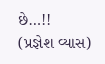છે…!!
(પ્રજ્ઞેશ વ્યાસ)